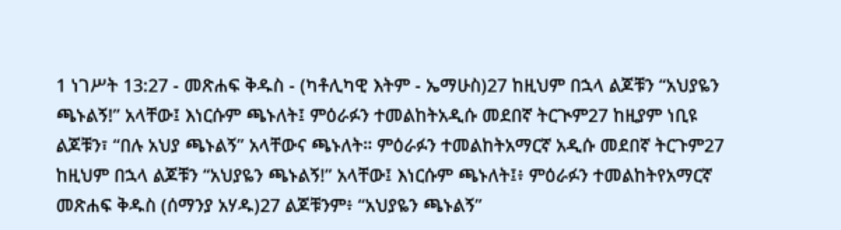1 ነገሥት 13:27 - መጽሐፍ ቅዱስ - (ካቶሊካዊ እትም - ኤማሁስ)27 ከዚህም በኋላ ልጆቹን “አህያዬን ጫኑልኝ!” አላቸው፤ እነርሱም ጫኑለት፤ ምዕራፉን ተመልከትአዲሱ መደበኛ ትርጒም27 ከዚያም ነቢዩ ልጆቹን፣ “በሉ አህያ ጫኑልኝ” አላቸውና ጫኑለት። ምዕራፉን ተመልከትአማርኛ አዲሱ መደበኛ ትርጉም27 ከዚህም በኋላ ልጆቹን “አህያዬን ጫኑልኝ!” አላቸው፤ እነርሱም ጫኑለት፤፥ ምዕራፉን ተመልከትየአማርኛ መጽሐፍ ቅዱስ (ሰማንያ አሃዱ)27 ልጆቹንም፥ “አህያዬን ጫኑልኝ”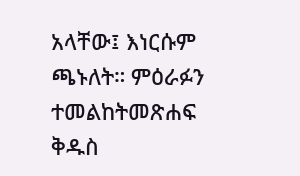አላቸው፤ እነርሱም ጫኑለት። ምዕራፉን ተመልከትመጽሐፍ ቅዱስ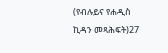(የብሉይና የሐዲስ ኪዳን መጻሕፍት)27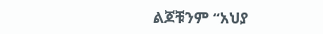ልጆቹንም “አህያ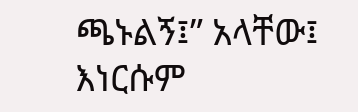ጫኑልኝ፤” አላቸው፤ እነርሱም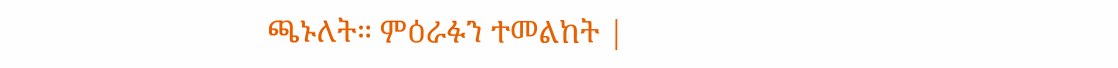ጫኑለት። ምዕራፉን ተመልከት |